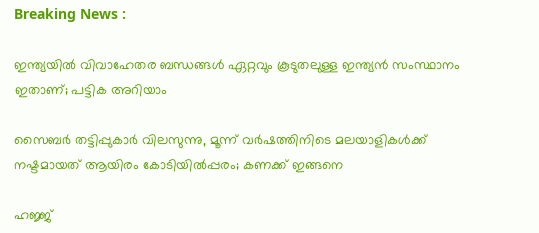Breaking News :

ഇന്ത്യയില്‍ വിവാഹേതര ബന്ധങ്ങള്‍ ഏറ്റവും കൂടുതലുള്ള ഇന്ത്യന്‍ സംസ്ഥാനം ഇതാണ്; പട്ടിക അറിയാം

സൈബര്‍ തട്ടിപ്പുകാര്‍ വിലസുന്നു, മൂന്ന് വര്‍ഷത്തിനിടെ മലയാളികള്‍ക്ക് നഷ്ടമായത് ആയിരം കോടിയില്‍പ്പരം; കണക്ക് ഇങ്ങനെ

ഹജ്ജ്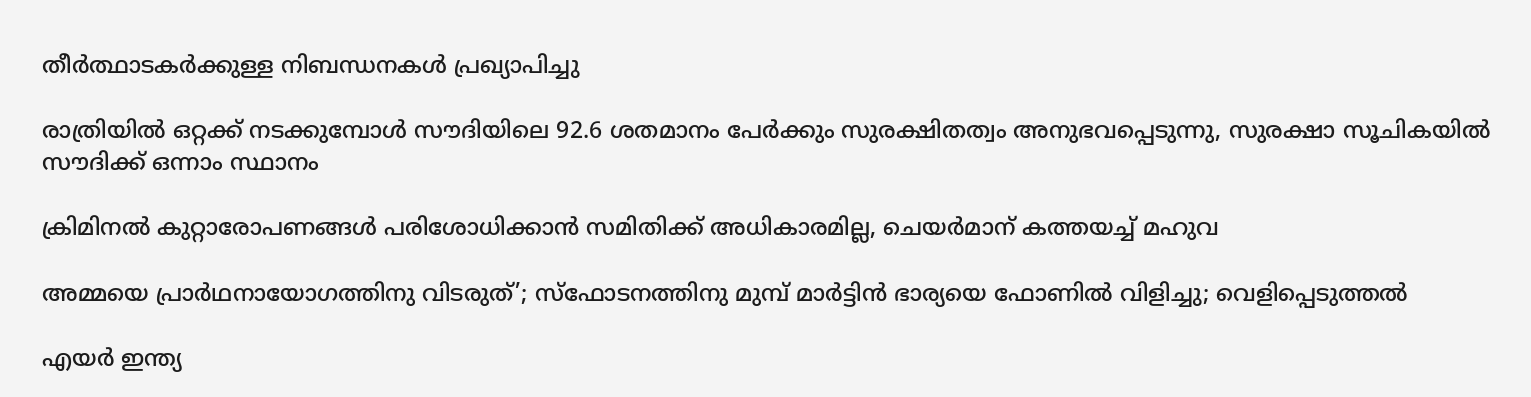തീർത്ഥാടകർക്കുള്ള നിബന്ധനകൾ പ്രഖ്യാപിച്ചു

രാത്രിയിൽ ഒറ്റക്ക് നടക്കുമ്പോൾ സൗദിയിലെ 92.6 ശതമാനം പേർക്കും സുരക്ഷിതത്വം അനുഭവപ്പെടുന്നു, സുരക്ഷാ സൂചികയിൽ സൗദിക്ക് ഒന്നാം സ്ഥാനം

ക്രിമിനല്‍ കുറ്റാരോപണങ്ങള്‍ പരിശോധിക്കാന്‍ സമിതിക്ക്‌ അധികാരമില്ല, ചെയര്‍മാന്‌ കത്തയച്ച് മഹുവ

അമ്മയെ പ്രാര്‍ഥനായോഗത്തിനു വിടരുത്’; സ്‌ഫോടനത്തിനു മുമ്പ് മാര്‍ട്ടിന്‍ ഭാര്യയെ ഫോണില്‍ വിളിച്ചു; വെളിപ്പെടുത്തല്‍

എയർ ഇന്ത്യ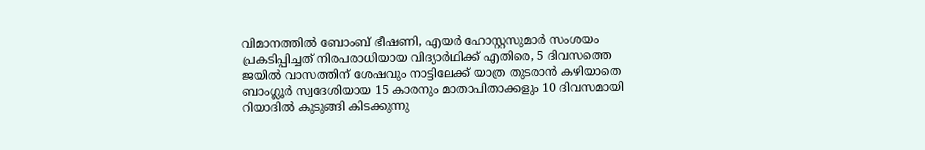വിമാനത്തിൽ ബോംബ് ഭീഷണി, എയർ ഹോസ്റ്റസുമാർ സംശയം പ്രകടിപ്പിച്ചത് നിരപരാധിയായ വിദ്യാർഥിക്ക് എതിരെ, 5 ദിവസത്തെ ജയിൽ വാസത്തിന് ശേഷവും നാട്ടിലേക്ക് യാത്ര തുടരാൻ കഴിയാതെ ബാംഗ്ലൂർ സ്വദേശിയായ 15 കാരനും മാതാപിതാക്കളും 10 ദിവസമായി റിയാദിൽ കുടുങ്ങി കിടക്കുന്നു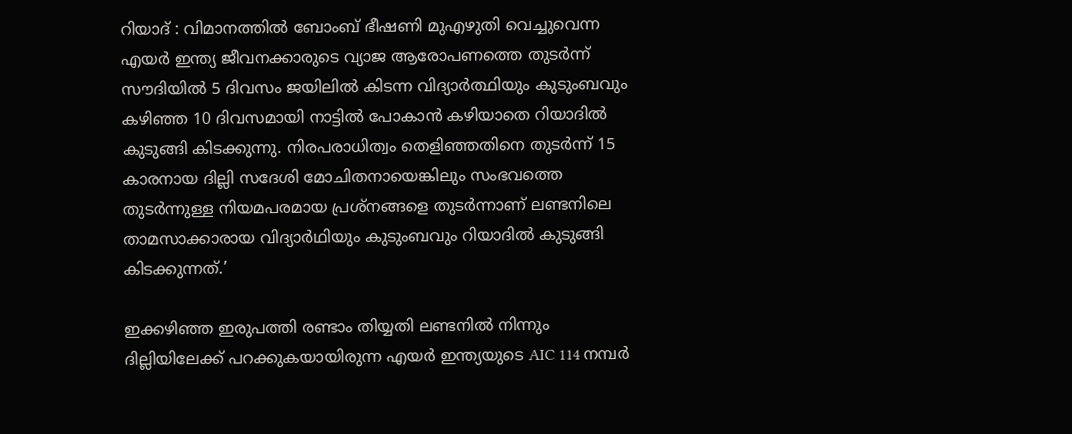റിയാദ് : വിമാനത്തിൽ ബോംബ് ഭീഷണി മുഎഴുതി വെച്ചുവെന്ന എയർ ഇന്ത്യ ജീവനക്കാരുടെ വ്യാജ ആരോപണത്തെ തുടർന്ന് സൗദിയിൽ 5 ദിവസം ജയിലിൽ കിടന്ന വിദ്യാർത്ഥിയും കുടുംബവും കഴിഞ്ഞ 10 ദിവസമായി നാട്ടിൽ പോകാൻ കഴിയാതെ റിയാദിൽ കുടുങ്ങി കിടക്കുന്നു. നിരപരാധിത്വം തെളിഞ്ഞതിനെ തുടർന്ന് 15 കാരനായ ദില്ലി സദേശി മോചിതനായെങ്കിലും സംഭവത്തെ തുടർന്നുള്ള നിയമപരമായ പ്രശ്നങ്ങളെ തുടർന്നാണ് ലണ്ടനിലെ താമസാക്കാരായ വിദ്യാർഥിയും കുടുംബവും റിയാദിൽ കുടുങ്ങി കിടക്കുന്നത്.’

ഇക്കഴിഞ്ഞ ഇരുപത്തി രണ്ടാം തിയ്യതി ലണ്ടനിൽ നിന്നും ദില്ലിയിലേക്ക് പറക്കുകയായിരുന്ന എയർ ഇന്ത്യയുടെ AIC 114 നമ്പർ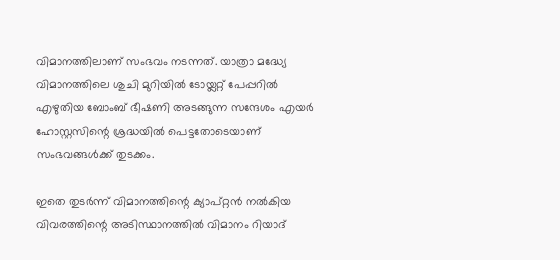വിമാനത്തിലാണ് സംഭവം നടന്നത്. യാത്രാ മദ്ധ്യേ വിമാനത്തിലെ ശുചി മുറിയിൽ ടോയ്ലറ്റ് പേപ്പറിൽ എഴുതിയ ബോംബ് ഭീഷണി അടങ്ങുന്ന സന്ദേശം എയർ ഹോസ്റ്റസിന്റെ ശ്രദ്ധയിൽ പെട്ടതോടെയാണ് സംഭവങ്ങൾക്ക് തുടക്കം.

ഇതെ തുടർന്ന് വിമാനത്തിന്റെ ക്യാപ്റ്റൻ നൽകിയ വിവരത്തിന്റെ അടിസ്ഥാനത്തിൽ വിമാനം റിയാദ്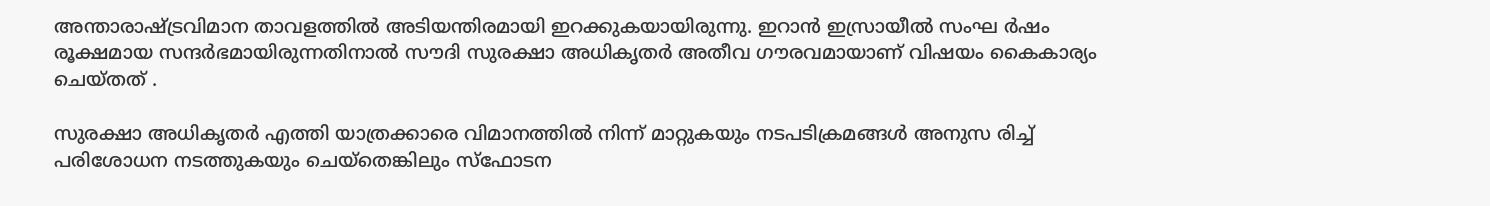അന്താരാഷ്ട്രവിമാന താവളത്തിൽ അടിയന്തിരമായി ഇറക്കുകയായിരുന്നു. ഇറാൻ ഇസ്രായീൽ സംഘ ർഷം രൂക്ഷമായ സന്ദർഭമായിരുന്നതിനാൽ സൗദി സുരക്ഷാ അധികൃതർ അതീവ ഗൗരവമായാണ് വിഷയം കൈകാര്യം ചെയ്തത് .

സുരക്ഷാ അധികൃതർ എത്തി യാത്രക്കാരെ വിമാനത്തിൽ നിന്ന് മാറ്റുകയും നടപടിക്രമങ്ങൾ അനുസ രിച്ച് പരിശോധന നടത്തുകയും ചെയ്തെങ്കിലും സ്ഫോടന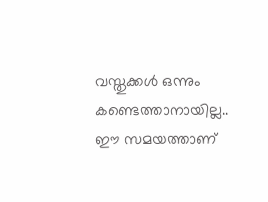വസ്തുക്കൾ ഒന്നും കണ്ടെത്താനായില്ല.. ഈ സമയത്താണ്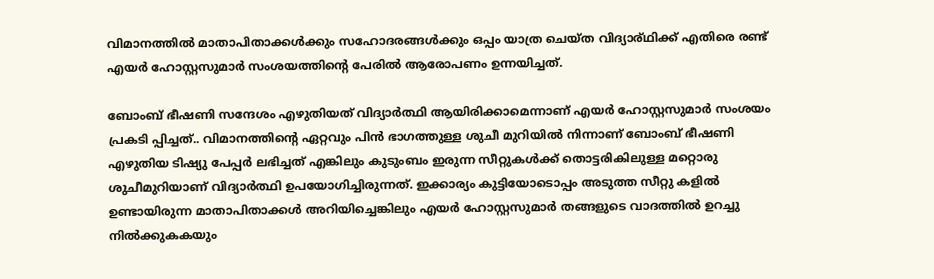വിമാനത്തിൽ മാതാപിതാക്കൾക്കും സഹോദരങ്ങൾക്കും ഒപ്പം യാത്ര ചെയ്ത വിദ്യാര്ഥിക്ക് എതിരെ രണ്ട് എയർ ഹോസ്റ്റസുമാർ സംശയത്തിന്റെ പേരിൽ ആരോപണം ഉന്നയിച്ചത്.

ബോംബ് ഭീഷണി സന്ദേശം എഴുതിയത് വിദ്യാർത്ഥി ആയിരിക്കാമെന്നാണ് എയർ ഹോസ്റ്റസുമാർ സംശയം പ്രകടി പ്പിച്ചത്.. വിമാനത്തിന്റെ ഏറ്റവും പിൻ ഭാഗത്തുള്ള ശുചീ മുറിയിൽ നിന്നാണ് ബോംബ് ഭീഷണി എഴുതിയ ടിഷ്യു പേപ്പർ ലഭിച്ചത് എങ്കിലും കുടുംബം ഇരുന്ന സീറ്റുകൾക്ക് തൊട്ടരികിലുള്ള മറ്റൊരു ശുചീമുറിയാണ് വിദ്യാർത്ഥി ഉപയോഗിച്ചിരുന്നത്. ഇക്കാര്യം കുട്ടിയോടൊപ്പം അടുത്ത സീറ്റു കളിൽ ഉണ്ടായിരുന്ന മാതാപിതാക്കൾ അറിയിച്ചെങ്കിലും എയർ ഹോസ്റ്റസുമാർ തങ്ങളുടെ വാദത്തിൽ ഉറച്ചു നിൽക്കുകകയും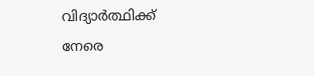വിദ്യാർത്ഥിക്ക് നേരെ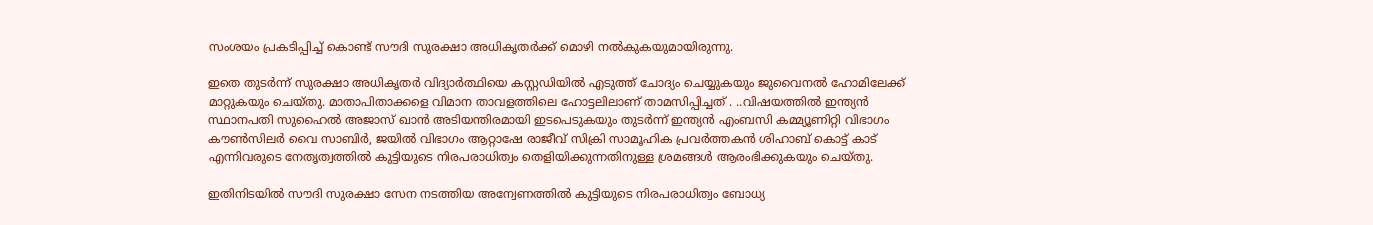സംശയം പ്രകടിപ്പിച്ച് കൊണ്ട് സൗദി സുരക്ഷാ അധികൃതർക്ക് മൊഴി നൽകുകയുമായിരുന്നു.

ഇതെ തുടർന്ന് സുരക്ഷാ അധികൃതർ വിദ്യാർത്ഥിയെ കസ്റ്റഡിയിൽ എടുത്ത് ചോദ്യം ചെയ്യുകയും ജുവൈനൽ ഹോമിലേക്ക് മാറ്റുകയും ചെയ്തു. മാതാപിതാക്കളെ വിമാന താവളത്തിലെ ഹോട്ടലിലാണ് താമസിപ്പിച്ചത് . ..വിഷയത്തിൽ ഇന്ത്യൻ സ്ഥാനപതി സുഹൈൽ അജാസ് ഖാൻ അടിയന്തിരമായി ഇടപെടുകയും തുടർന്ന് ഇന്ത്യൻ എംബസി കമ്മ്യൂണിറ്റി വിഭാഗം കൗൺസിലർ വൈ സാബിർ, ജയിൽ വിഭാഗം ആറ്റാഷേ രാജീവ് സിക്രി സാമൂഹിക പ്രവർത്തകൻ ശിഹാബ് കൊട്ട് കാട് എന്നിവരുടെ നേതൃത്വത്തിൽ കുട്ടിയുടെ നിരപരാധിത്വം തെളിയിക്കുന്നതിനുള്ള ശ്രമങ്ങൾ ആരംഭിക്കുകയും ചെയ്തു.

ഇതിനിടയിൽ സൗദി സുരക്ഷാ സേന നടത്തിയ അന്വേണത്തിൽ കുട്ടിയുടെ നിരപരാധിത്വം ബോധ്യ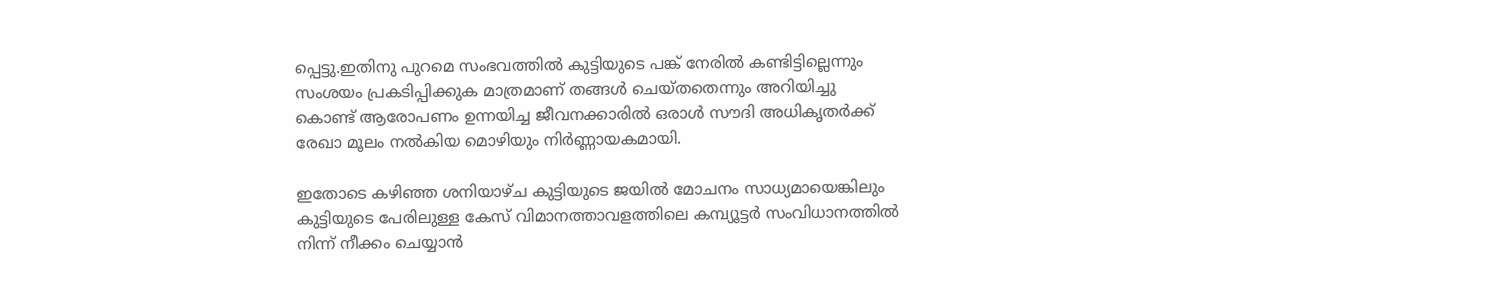പ്പെട്ടു.ഇതിനു പുറമെ സംഭവത്തിൽ കുട്ടിയുടെ പങ്ക് നേരിൽ കണ്ടിട്ടില്ലെന്നും സംശയം പ്രകടിപ്പിക്കുക മാത്രമാണ് തങ്ങൾ ചെയ്തതെന്നും അറിയിച്ചു കൊണ്ട് ആരോപണം ഉന്നയിച്ച ജീവനക്കാരിൽ ഒരാൾ സൗദി അധികൃതർക്ക് രേഖാ മൂലം നൽകിയ മൊഴിയും നിർണ്ണായകമായി.

ഇതോടെ കഴിഞ്ഞ ശനിയാഴ്ച കുട്ടിയുടെ ജയിൽ മോചനം സാധ്യമായെങ്കിലും കുട്ടിയുടെ പേരിലുള്ള കേസ് വിമാനത്താവളത്തിലെ കമ്പ്യൂട്ടര്‍ സംവിധാനത്തിൽ നിന്ന് നീക്കം ചെയ്യാൻ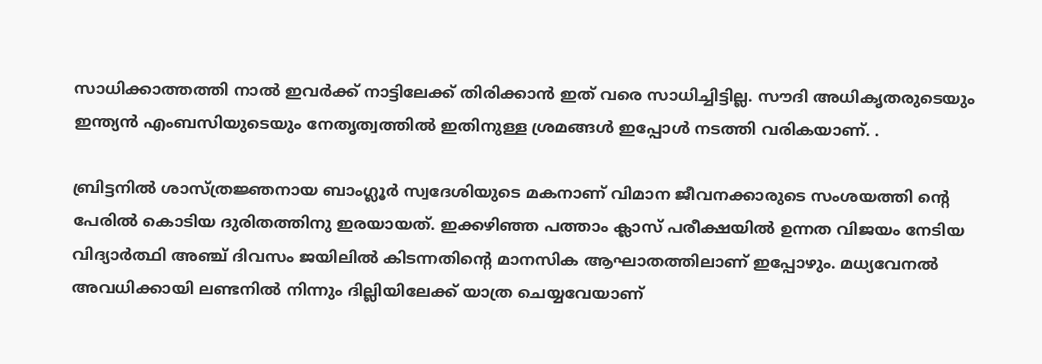സാധിക്കാത്തത്തി നാൽ ഇവർക്ക് നാട്ടിലേക്ക് തിരിക്കാൻ ഇത് വരെ സാധിച്ചിട്ടില്ല. സൗദി അധികൃതരുടെയും ഇന്ത്യൻ എംബസിയുടെയും നേതൃത്വത്തിൽ ഇതിനുള്ള ശ്രമങ്ങൾ ഇപ്പോൾ നടത്തി വരികയാണ്. .

ബ്രിട്ടനിൽ ശാസ്ത്രജ്ഞനായ ബാംഗ്ലൂർ സ്വദേശിയുടെ മകനാണ് വിമാന ജീവനക്കാരുടെ സംശയത്തി ന്റെ പേരിൽ കൊടിയ ദുരിതത്തിനു ഇരയായത്. ഇക്കഴിഞ്ഞ പത്താം ക്ലാസ് പരീക്ഷയിൽ ഉന്നത വിജയം നേടിയ വിദ്യാർത്ഥി അഞ്ച് ദിവസം ജയിലിൽ കിടന്നതിന്റെ മാനസിക ആഘാതത്തിലാണ് ഇപ്പോഴും. മധ്യവേനൽ അവധിക്കായി ലണ്ടനിൽ നിന്നും ദില്ലിയിലേക്ക് യാത്ര ചെയ്യവേയാണ്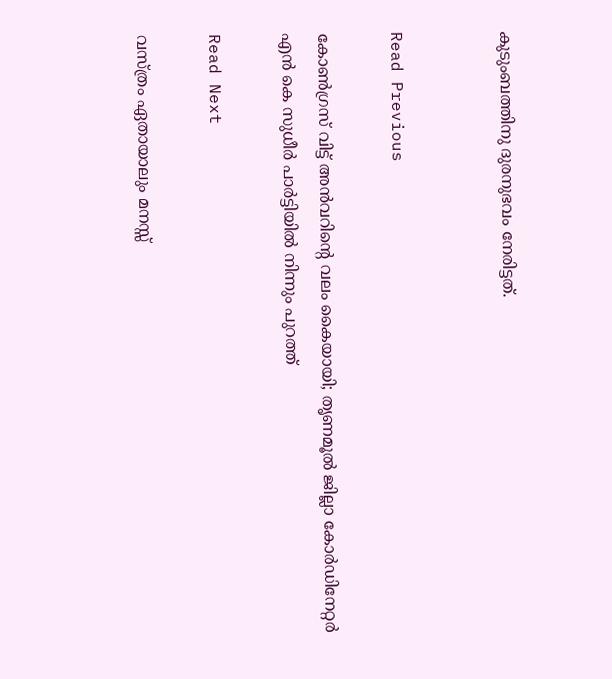കുടുംബത്തിനു ദുരനുഭവം നേരിട്ടത്.


Read Previous

കോണ്‍ഗ്രസ് വിട്ട് അന്‍വറിന്റെ വലം കൈയായി; തൃണമൂല്‍ ജില്ലാ കോര്‍ഡിനേറ്റര്‍ എന്‍ കെ സുധീര്‍ പാര്‍ട്ടിയില്‍ നിന്നും പുറത്ത്

Read Next

വസ്ത്രം ഏതായാലും മനസ്സ്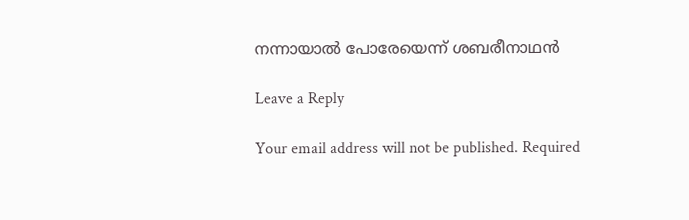നന്നായാല്‍ പോരേയെന്ന് ശബരീനാഥന്‍

Leave a Reply

Your email address will not be published. Required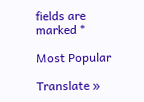fields are marked *

Most Popular

Translate »